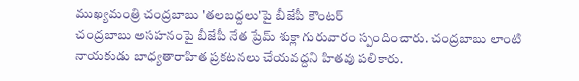ముఖ్యమంత్రి చంద్రబాబు 'తలబద్దలు'పై బీజేపీ కౌంటర్
చంద్రబాబు అసహనంపై బీజేపీ నేత ప్రేమ్ శుక్లా గురువారం స్పందించారు. చంద్రబాబు లాంటి నాయకుడు బాధ్యతారాహిత ప్రకటనలు చేయవద్దని హితవు పలికారు.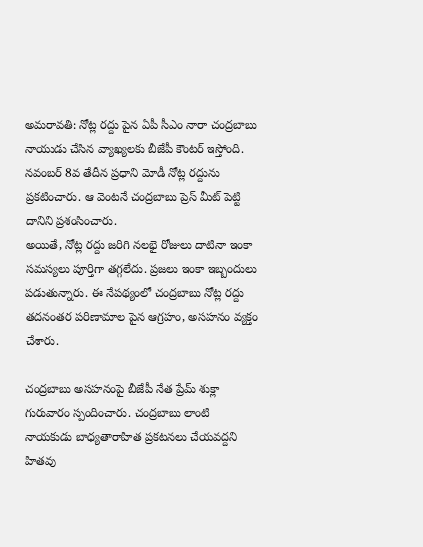అమరావతి: నోట్ల రద్దు పైన ఏపీ సీఎం నారా చంద్రబాబు నాయుడు చేసిన వ్యాఖ్యలకు బీజేపీ కౌంటర్ ఇస్తోంది. నవంబర్ 8వ తేదీన ప్రధాని మోడీ నోట్ల రద్దును ప్రకటించారు. ఆ వెంటనే చంద్రబాబు ప్రెస్ మీట్ పెట్టి దానిని ప్రశంసించారు.
అయితే, నోట్ల రద్దు జరిగి నలభై రోజులు దాటినా ఇంకా సమస్యలు పూర్తిగా తగ్గలేదు. ప్రజలు ఇంకా ఇబ్బందులు పడుతున్నారు. ఈ నేపథ్యంలో చంద్రబాబు నోట్ల రద్దు తదనంతర పరిణామాల పైన ఆగ్రహం, అసహనం వ్యక్తం చేశారు.

చంద్రబాబు అసహనంపై బీజేపీ నేత ప్రేమ్ శుక్లా గురువారం స్పందించారు. చంద్రబాబు లాంటి నాయకుడు బాధ్యతారాహిత ప్రకటనలు చేయవద్దని హితవు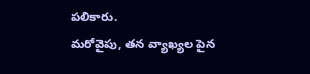పలికారు.
మరోవైపు, తన వ్యాఖ్యల పైన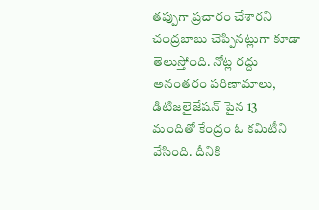తప్పుగా ప్రచారం చేశారని చంద్రబాబు చెప్పినట్లుగా కూడా తెలుస్తోంది. నోట్ల రద్దు అనంతరం పరిణామాలు, డిటిజలైజేషన్ పైన 13 మందితో కేంద్రం ఓ కమిటీని వేసింది. దీనికి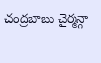చంద్రబాబు చైర్మన్గా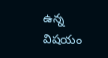ఉన్న విషయం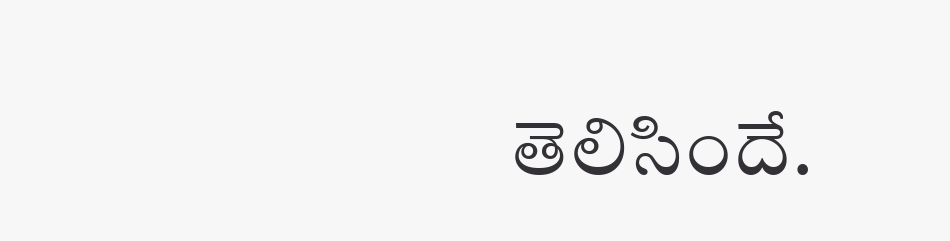తెలిసిందే.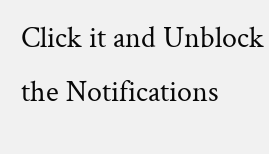Click it and Unblock the Notifications